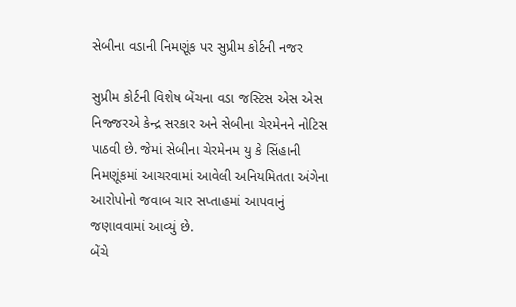સેબીના વડાની નિમણૂંક પર સુપ્રીમ કોર્ટની નજર

સુપ્રીમ કોર્ટની વિશેષ બેંચના વડા જસ્ટિસ એસ એસ નિજ્જરએ કેન્દ્ર સરકાર અને સેબીના ચેરમેનને નોટિસ પાઠવી છે. જેમાં સેબીના ચેરમેનમ યુ કે સિંહાની નિમણૂંકમાં આચરવામાં આવેલી અનિયમિતતા અંગેના આરોપોનો જવાબ ચાર સપ્તાહમાં આપવાનું જણાવવામાં આવ્યું છે.
બેંચે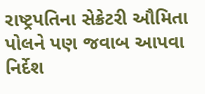રાષ્ટ્રપતિના સેક્રેટરી ઔમિતા પોલને પણ જવાબ આપવા નિર્દેશ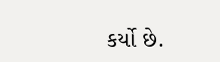કર્યો છે.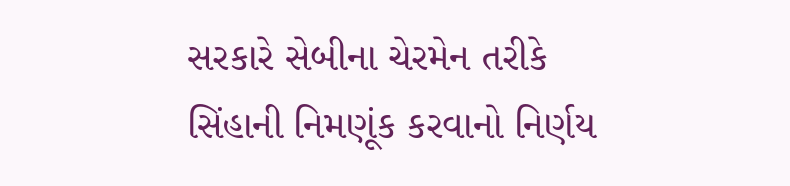સરકારે સેબીના ચેરમેન તરીકે સિંહાની નિમણૂંક કરવાનો નિર્ણય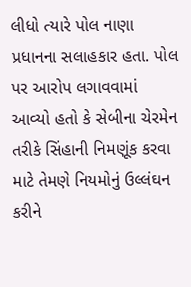લીધો ત્યારે પોલ નાણા પ્રધાનના સલાહકાર હતા. પોલ પર આરોપ લગાવવામાં આવ્યો હતો કે સેબીના ચેરમેન તરીકે સિંહાની નિમણૂંક કરવા માટે તેમણે નિયમોનું ઉલ્લંઘન કરીને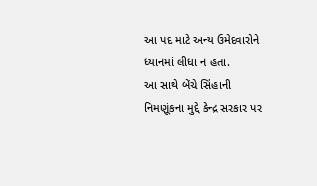આ પદ માટે અન્ય ઉમેદવારોને ધ્યાનમાં લીધા ન હતા.
આ સાથે બેંચે સિંહાની નિમણૂંકના મુદ્દે કેન્દ્ર સરકાર પર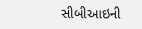સીબીઆઇની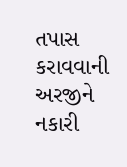તપાસ કરાવવાની અરજીને નકારી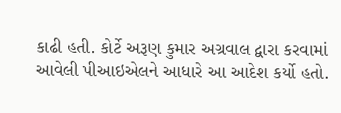કાઢી હતી. કોર્ટે અરૂણ કુમાર અગ્રવાલ દ્વારા કરવામાં આવેલી પીઆઇએલને આધારે આ આદેશ કર્યો હતો.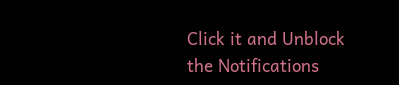Click it and Unblock the Notifications